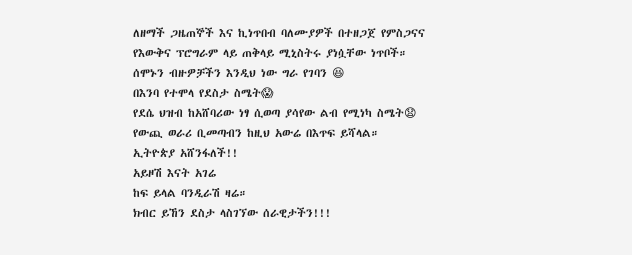ለዘማች ጋዜጠኞች እና ኪነጥበብ ባለሙያዎች በተዘጋጀ የምስጋናና የእውቅና ፕሮግራም ላይ ጠቅላይ ሚኒስትሩ ያነሷቸው ነጥቦች።
ሰሞኑን ብዙዎቻችን እንዲህ ነው ግራ የገባን 😆
በእንባ የተሞላ የደስታ ስሜት😱
የደሴ ህዝብ ከአሸባሪው ነፃ ሲወጣ ያሳየው ልብ የሚነካ ስሜት😧
የውጪ ወራሪ ቢመጣብን ከዚህ አውሬ በእጥፍ ይሻላል።
ኢትዮጵያ አሸንፋለች!!
አይዞሽ እናት አገሬ
ከፍ ይላል ባንዲራሽ ዛሬ።
ክብር ይኸን ደስታ ላስገኘው ሰራዊታችን!!!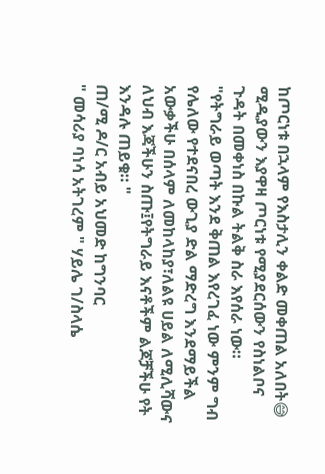ከጦርነቱ በኋላም የእስታሊን ቀልድ መቀጠል አለበት😅
ሚዲያውን እያዋዛ ጦርነቱ የሚያደርሰውን የስነልቦና ጉዳት በመቀነስ በኩል ትልቅ ስራ እየሰራ ነው።
"የትግራይ ወጣት እንደ ቅጠል እየረገፈ ነው ምንም ግብ የሌለው የተደናበረ ውጊያ ድል ማድረግ እንደማይችል አውቃችሁ በሰላም ለመከላከያ፣ለልዩ ሀይል ለሚሊሻውና ለህብ እጃችሁን ስጡ፤የትግራይ እናቶችም ልጆቻችሁ የት እንዳሉ ጠይቁ። "
ጠ/ሚ ዶ/ር አብይ አህመድ ከግንባር
" መሳሪያ ባነሳ አትገረም " ሃይሌ ገ/ስላሴ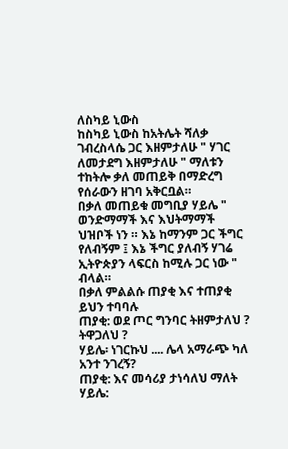ለስካይ ኒውስ
ከስካይ ኒውስ ከአትሌት ሻለቃ ገብረስላሴ ጋር እዘምታለሁ " ሃገር ለመታደግ እዘምታለሁ " ማለቱን ተከትሎ ቃለ መጠይቅ በማድረግ የሰራውን ዘገባ አቅርቧል።
በቃለ መጠይቁ መግቢያ ሃይሌ " ወንድማማች እና እህትማማች ህዝቦች ነን ። እኔ ከማንም ጋር ችግር የለብኝም ፤ እኔ ችግር ያለብኝ ሃገሬ ኢትዮጵያን ላፍርስ ከሚሉ ጋር ነው " ብላል።
በቃለ ምልልሱ ጠያቂ እና ተጠያቂ ይህን ተባባሉ
ጠያቂ: ወደ ጦር ግንባር ትዘምታለህ ? ትዋጋለህ ?
ሃይሌ፡ ነገርኩህ .... ሌላ አማራጭ ካለ አንተ ንገረኝ?
ጠያቂ: እና መሳሪያ ታነሳለህ ማለት
ሃይሌ: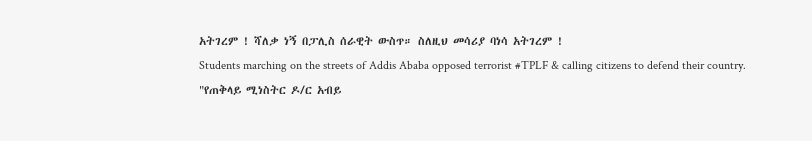አትገረም ! ሻለቃ ነኝ በፓሊስ ሰራዊት ውስጥ። ስለዚህ መሳሪያ ባነሳ አትገረም !
Students marching on the streets of Addis Ababa opposed terrorist #TPLF & calling citizens to defend their country.
"የጠቅላይ ሚነስትር ዶ/ር አብይ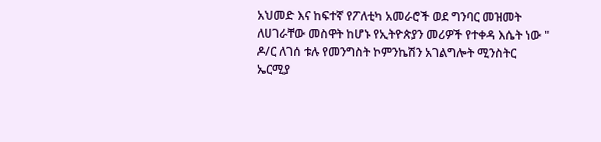አህመድ እና ከፍተኛ የፖለቲካ አመራሮች ወደ ግንባር መዝመት ለሀገራቸው መስዋት ከሆኑ የኢትዮጵያን መሪዎች የተቀዳ እሴት ነው "
ዶ/ር ለገሰ ቱሉ የመንግስት ኮምንኬሽን አገልግሎት ሚንስትር
ኤርሚያ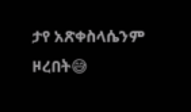ታየ አጽቀስላሴንም ዞረበት😅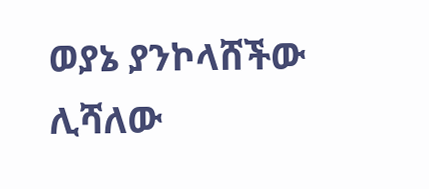ወያኔ ያንኮላሸችው ሊሻለው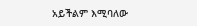አይችልም እሚባለው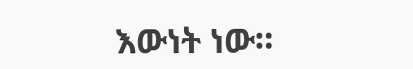እውነት ነው።